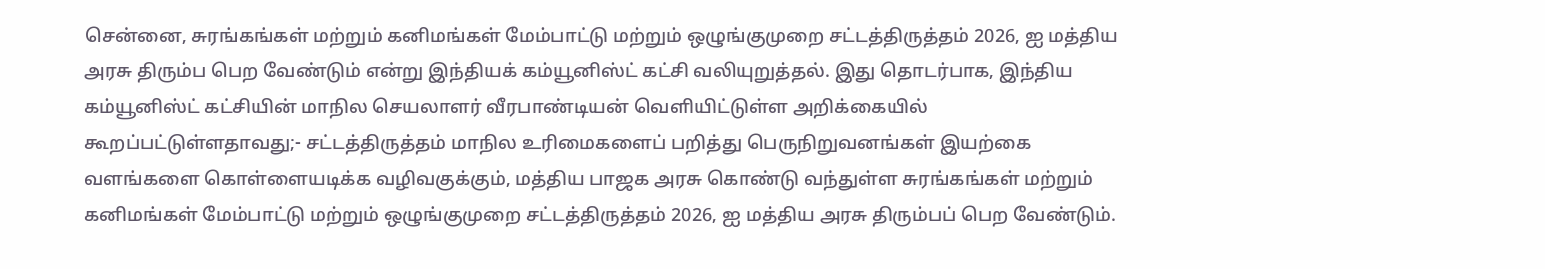சென்னை, சுரங்கங்கள் மற்றும் கனிமங்கள் மேம்பாட்டு மற்றும் ஒழுங்குமுறை சட்டத்திருத்தம் 2026, ஐ மத்திய அரசு திரும்ப பெற வேண்டும் என்று இந்தியக் கம்யூனிஸ்ட் கட்சி வலியுறுத்தல். இது தொடர்பாக, இந்திய கம்யூனிஸ்ட் கட்சியின் மாநில செயலாளர் வீரபாண்டியன் வெளியிட்டுள்ள அறிக்கையில் கூறப்பட்டுள்ளதாவது;- சட்டத்திருத்தம் மாநில உரிமைகளைப் பறித்து பெருநிறுவனங்கள் இயற்கை வளங்களை கொள்ளையடிக்க வழிவகுக்கும், மத்திய பாஜக அரசு கொண்டு வந்துள்ள சுரங்கங்கள் மற்றும் கனிமங்கள் மேம்பாட்டு மற்றும் ஒழுங்குமுறை சட்டத்திருத்தம் 2026, ஐ மத்திய அரசு திரும்பப் பெற வேண்டும்.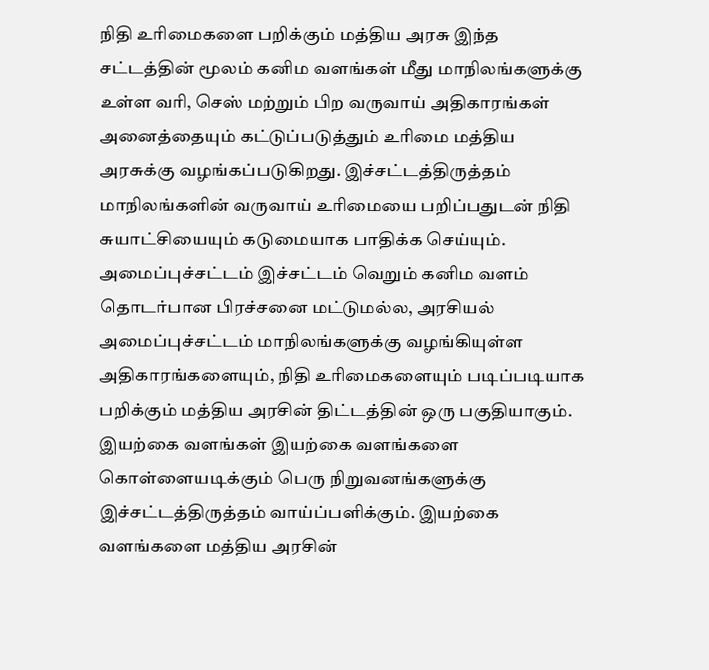நிதி உரிமைகளை பறிக்கும் மத்திய அரசு இந்த சட்டத்தின் மூலம் கனிம வளங்கள் மீது மாநிலங்களுக்கு உள்ள வரி, செஸ் மற்றும் பிற வருவாய் அதிகாரங்கள் அனைத்தையும் கட்டுப்படுத்தும் உரிமை மத்திய அரசுக்கு வழங்கப்படுகிறது. இச்சட்டத்திருத்தம் மாநிலங்களின் வருவாய் உரிமையை பறிப்பதுடன் நிதி சுயாட்சியையும் கடுமையாக பாதிக்க செய்யும். அமைப்புச்சட்டம் இச்சட்டம் வெறும் கனிம வளம் தொடர்பான பிரச்சனை மட்டுமல்ல, அரசியல் அமைப்புச்சட்டம் மாநிலங்களுக்கு வழங்கியுள்ள அதிகாரங்களையும், நிதி உரிமைகளையும் படிப்படியாக பறிக்கும் மத்திய அரசின் திட்டத்தின் ஒரு பகுதியாகும். இயற்கை வளங்கள் இயற்கை வளங்களை கொள்ளையடிக்கும் பெரு நிறுவனங்களுக்கு இச்சட்டத்திருத்தம் வாய்ப்பளிக்கும். இயற்கை வளங்களை மத்திய அரசின்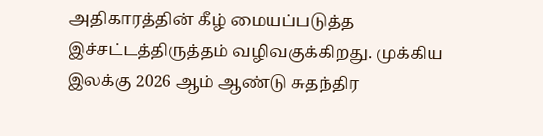அதிகாரத்தின் கீழ் மையப்படுத்த இச்சட்டத்திருத்தம் வழிவகுக்கிறது. முக்கிய இலக்கு 2026 ஆம் ஆண்டு சுதந்திர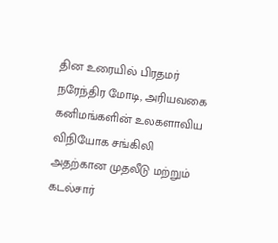தின உரையில் பிரதமர் நரேந்திர மோடி, அரியவகை கனிமங்களின் உலகளாவிய விநியோக சங்கிலி அதற்கான முதலீடு மற்றும் கடல்சார்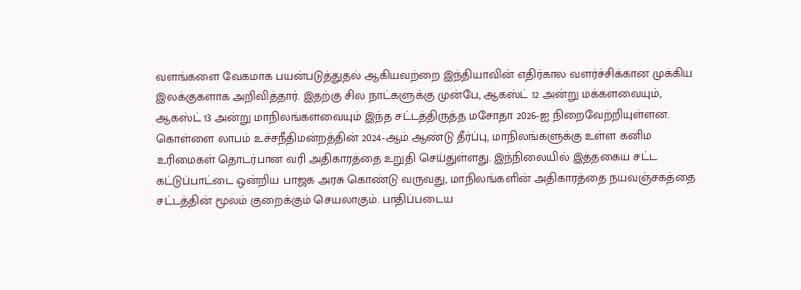வளங்களை வேகமாக பயன்படுத்துதல் ஆகியவற்றை இந்தியாவின் எதிர்கால வளர்ச்சிக்கான முக்கிய இலக்குகளாக அறிவித்தார். இதற்கு சில நாட்களுக்கு முன்பே, ஆகஸ்ட் 12 அன்று மக்களவையும், ஆகஸ்ட் 13 அன்று மாநிலங்களவையும் இந்த சட்டத்திருத்த மசோதா 2026-ஐ நிறைவேற்றியுள்ளன. கொள்ளை லாபம் உச்சநீதிமன்றத்தின் 2024-ஆம் ஆண்டு தீர்ப்பு, மாநிலங்களுக்கு உள்ள கனிம உரிமைகள் தொடர்பான வரி அதிகாரத்தை உறுதி செய்துள்ளது. இந்நிலையில் இத்தகைய சட்ட கட்டுப்பாட்டை ஒன்றிய பாஜக அரசு கொண்டு வருவது, மாநிலங்களின் அதிகாரத்தை நயவஞ்சகத்தை சட்டத்தின் மூலம் குறைக்கும் செயலாகும். பாதிப்படைய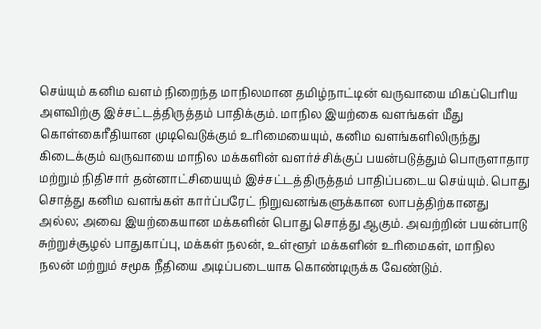செய்யும் கனிம வளம் நிறைந்த மாநிலமான தமிழ்நாட்டின் வருவாயை மிகப்பெரிய அளவிற்கு இச்சட்டத்திருத்தம் பாதிக்கும். மாநில இயற்கை வளங்கள் மீது கொள்கைரீதியான முடிவெடுக்கும் உரிமையையும், கனிம வளங்களிலிருந்து கிடைக்கும் வருவாயை மாநில மக்களின் வளர்ச்சிக்குப் பயன்படுத்தும் பொருளாதார மற்றும் நிதிசார் தன்னாட்சியையும் இச்சட்டத்திருத்தம் பாதிப்படைய செய்யும். பொது சொத்து கனிம வளங்கள் கார்ப்பரேட் நிறுவனங்களுக்கான லாபத்திற்கானது அல்ல; அவை இயற்கையான மக்களின் பொது சொத்து ஆகும். அவற்றின் பயன்பாடு சுற்றுச்சூழல் பாதுகாப்பு, மக்கள் நலன், உள்ளூர் மக்களின் உரிமைகள், மாநில நலன் மற்றும் சமூக நீதியை அடிப்படையாக கொண்டிருக்க வேண்டும்.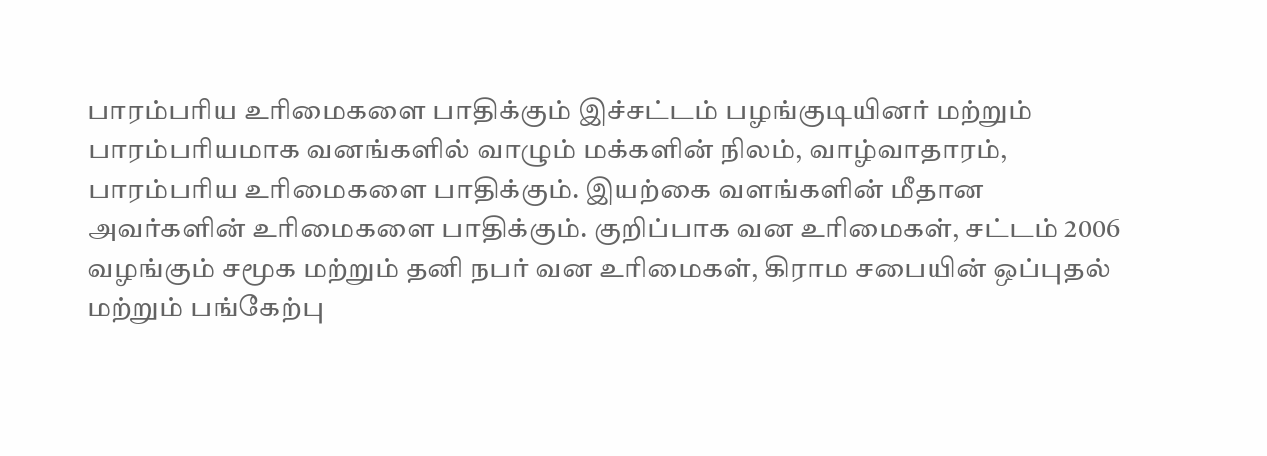பாரம்பரிய உரிமைகளை பாதிக்கும் இச்சட்டம் பழங்குடியினர் மற்றும் பாரம்பரியமாக வனங்களில் வாழும் மக்களின் நிலம், வாழ்வாதாரம், பாரம்பரிய உரிமைகளை பாதிக்கும். இயற்கை வளங்களின் மீதான அவர்களின் உரிமைகளை பாதிக்கும். குறிப்பாக வன உரிமைகள், சட்டம் 2006 வழங்கும் சமூக மற்றும் தனி நபர் வன உரிமைகள், கிராம சபையின் ஒப்புதல் மற்றும் பங்கேற்பு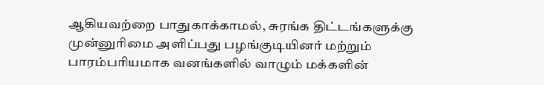ஆகியவற்றை பாதுகாக்காமல், சுரங்க திட்டங்களுக்கு முன்னுரிமை அளிப்பது பழங்குடியினர் மற்றும் பாரம்பரியமாக வனங்களில் வாழும் மக்களின்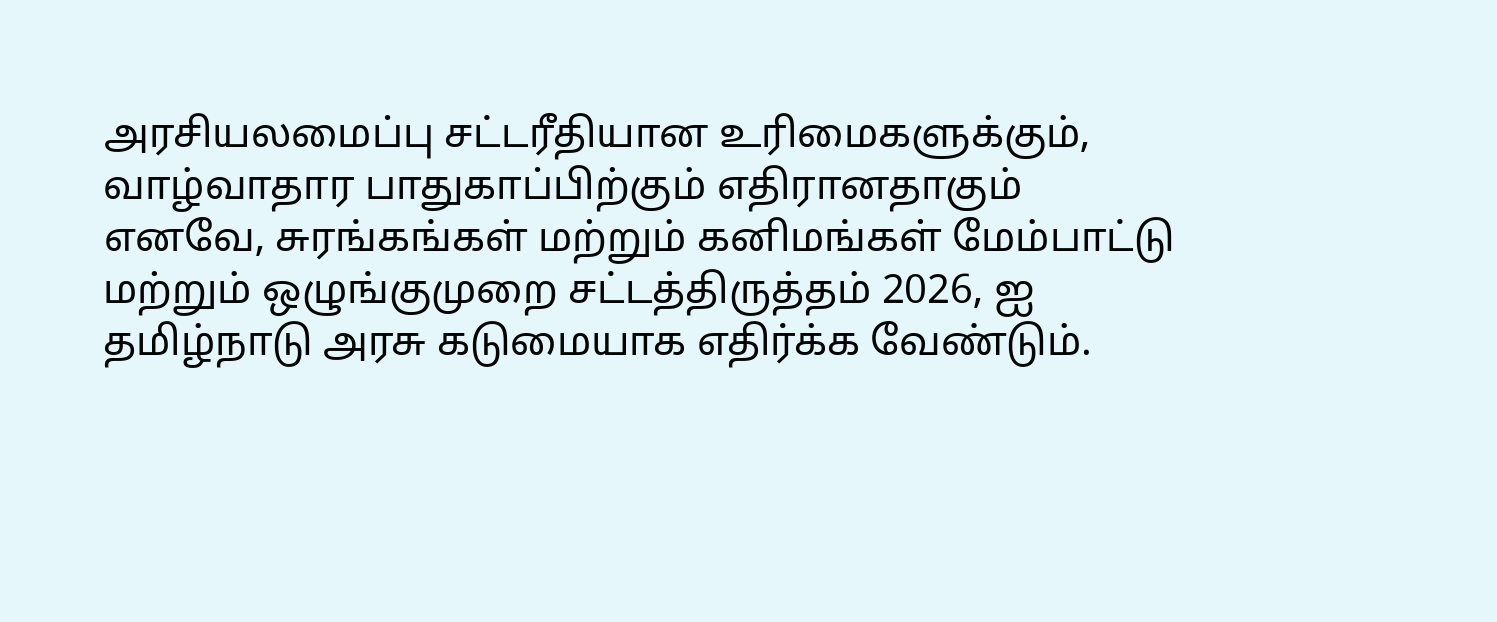அரசியலமைப்பு சட்டரீதியான உரிமைகளுக்கும், வாழ்வாதார பாதுகாப்பிற்கும் எதிரானதாகும் எனவே, சுரங்கங்கள் மற்றும் கனிமங்கள் மேம்பாட்டு மற்றும் ஒழுங்குமுறை சட்டத்திருத்தம் 2026, ஐ தமிழ்நாடு அரசு கடுமையாக எதிர்க்க வேண்டும்.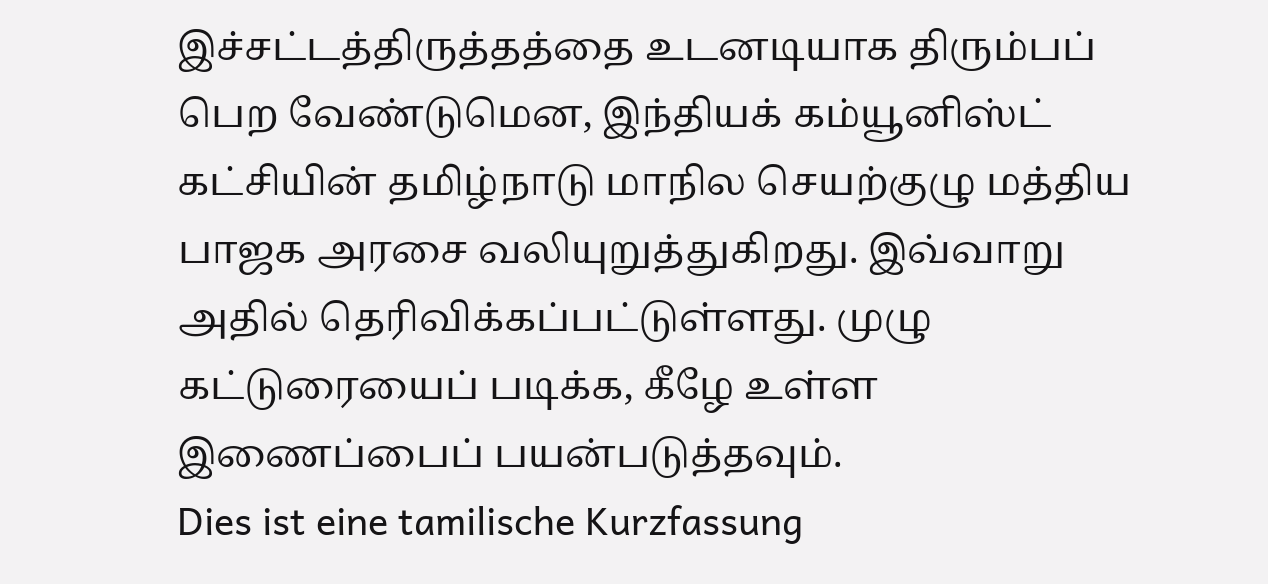இச்சட்டத்திருத்தத்தை உடனடியாக திரும்பப் பெற வேண்டுமென, இந்தியக் கம்யூனிஸ்ட் கட்சியின் தமிழ்நாடு மாநில செயற்குழு மத்திய பாஜக அரசை வலியுறுத்துகிறது. இவ்வாறு அதில் தெரிவிக்கப்பட்டுள்ளது. முழு கட்டுரையைப் படிக்க, கீழே உள்ள இணைப்பைப் பயன்படுத்தவும்.
Dies ist eine tamilische Kurzfassung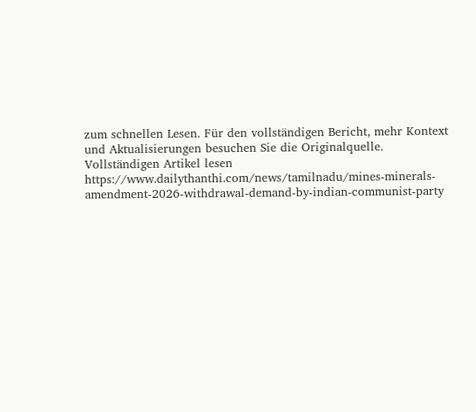zum schnellen Lesen. Für den vollständigen Bericht, mehr Kontext und Aktualisierungen besuchen Sie die Originalquelle.
Vollständigen Artikel lesen
https://www.dailythanthi.com/news/tamilnadu/mines-minerals-amendment-2026-withdrawal-demand-by-indian-communist-party